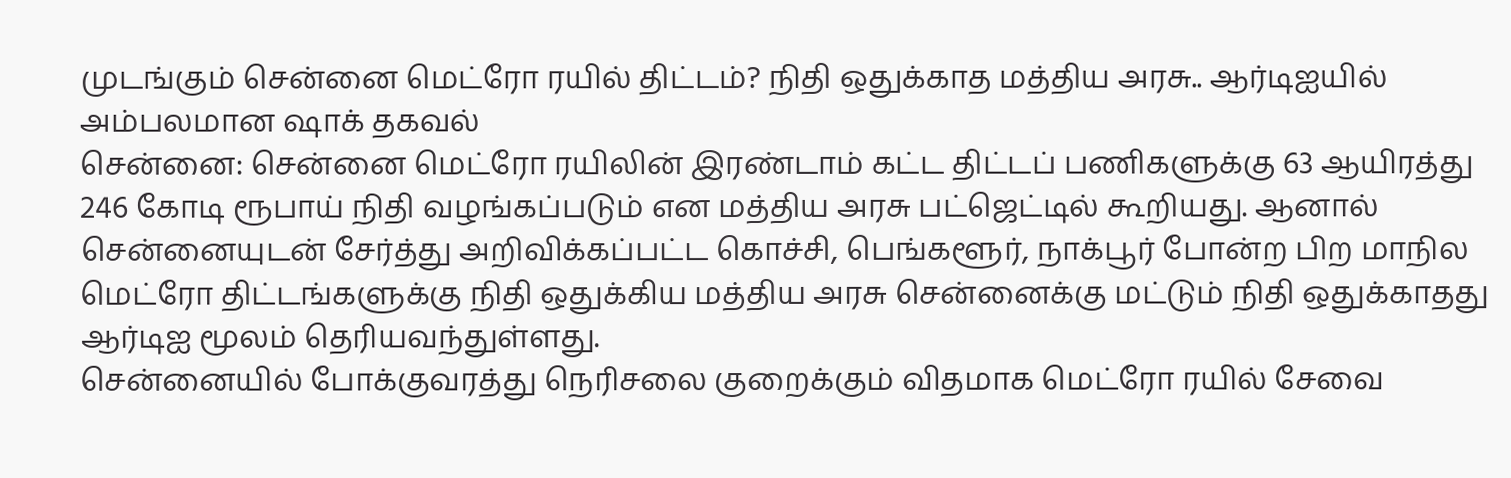முடங்கும் சென்னை மெட்ரோ ரயில் திட்டம்? நிதி ஒதுக்காத மத்திய அரசு.. ஆர்டிஐயில் அம்பலமான ஷாக் தகவல்
சென்னை: சென்னை மெட்ரோ ரயிலின் இரண்டாம் கட்ட திட்டப் பணிகளுக்கு 63 ஆயிரத்து 246 கோடி ரூபாய் நிதி வழங்கப்படும் என மத்திய அரசு பட்ஜெட்டில் கூறியது. ஆனால் சென்னையுடன் சேர்த்து அறிவிக்கப்பட்ட கொச்சி, பெங்களூர், நாக்பூர் போன்ற பிற மாநில மெட்ரோ திட்டங்களுக்கு நிதி ஒதுக்கிய மத்திய அரசு சென்னைக்கு மட்டும் நிதி ஒதுக்காதது ஆர்டிஐ மூலம் தெரியவந்துள்ளது.
சென்னையில் போக்குவரத்து நெரிசலை குறைக்கும் விதமாக மெட்ரோ ரயில் சேவை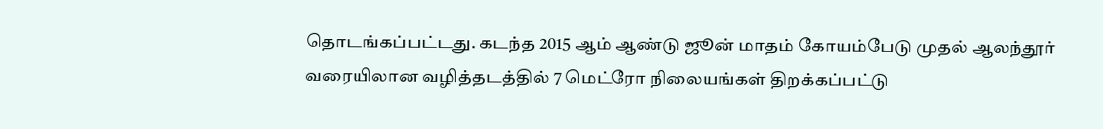தொடங்கப்பட்டது. கடந்த 2015 ஆம் ஆண்டு ஜூன் மாதம் கோயம்பேடு முதல் ஆலந்தூர் வரையிலான வழித்தடத்தில் 7 மெட்ரோ நிலையங்கள் திறக்கப்பட்டு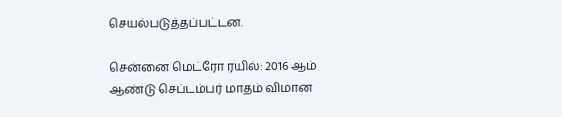செயல்படுத்தப்பட்டன.

சென்னை மெட்ரோ ரயில்: 2016 ஆம் ஆண்டு செப்டம்பர் மாதம் விமான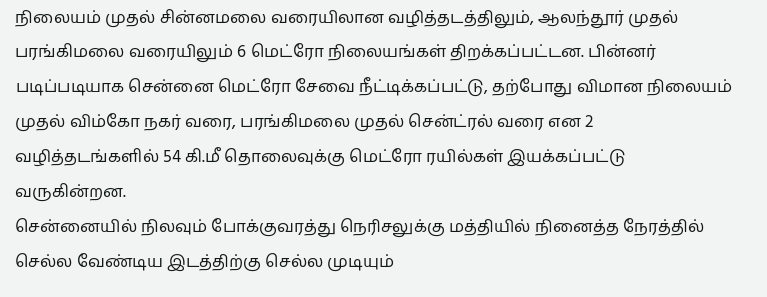நிலையம் முதல் சின்னமலை வரையிலான வழித்தடத்திலும், ஆலந்தூர் முதல் பரங்கிமலை வரையிலும் 6 மெட்ரோ நிலையங்கள் திறக்கப்பட்டன. பின்னர் படிப்படியாக சென்னை மெட்ரோ சேவை நீட்டிக்கப்பட்டு, தற்போது விமான நிலையம் முதல் விம்கோ நகர் வரை, பரங்கிமலை முதல் சென்ட்ரல் வரை என 2 வழித்தடங்களில் 54 கி.மீ தொலைவுக்கு மெட்ரோ ரயில்கள் இயக்கப்பட்டு வருகின்றன.
சென்னையில் நிலவும் போக்குவரத்து நெரிசலுக்கு மத்தியில் நினைத்த நேரத்தில் செல்ல வேண்டிய இடத்திற்கு செல்ல முடியும்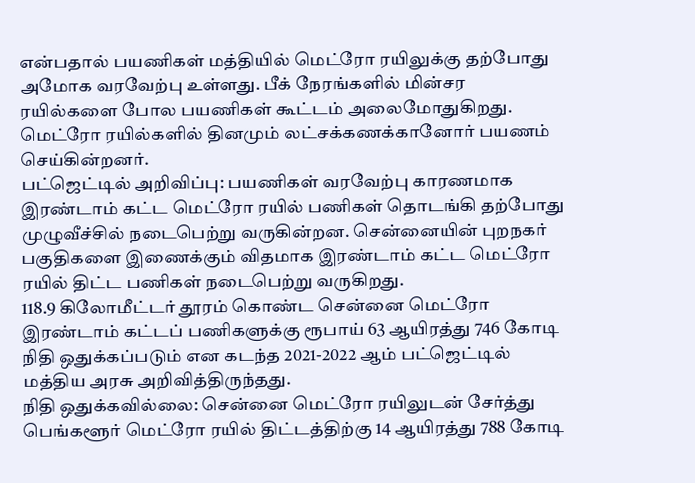என்பதால் பயணிகள் மத்தியில் மெட்ரோ ரயிலுக்கு தற்போது அமோக வரவேற்பு உள்ளது. பீக் நேரங்களில் மின்சர ரயில்களை போல பயணிகள் கூட்டம் அலைமோதுகிறது. மெட்ரோ ரயில்களில் தினமும் லட்சக்கணக்கானோர் பயணம் செய்கின்றனர்.
பட்ஜெட்டில் அறிவிப்பு: பயணிகள் வரவேற்பு காரணமாக இரண்டாம் கட்ட மெட்ரோ ரயில் பணிகள் தொடங்கி தற்போது முழுவீச்சில் நடைபெற்று வருகின்றன. சென்னையின் புறநகர் பகுதிகளை இணைக்கும் விதமாக இரண்டாம் கட்ட மெட்ரோ ரயில் திட்ட பணிகள் நடைபெற்று வருகிறது.
118.9 கிலோமீட்டர் தூரம் கொண்ட சென்னை மெட்ரோ இரண்டாம் கட்டப் பணிகளுக்கு ரூபாய் 63 ஆயிரத்து 746 கோடி நிதி ஒதுக்கப்படும் என கடந்த 2021-2022 ஆம் பட்ஜெட்டில் மத்திய அரசு அறிவித்திருந்தது.
நிதி ஒதுக்கவில்லை: சென்னை மெட்ரோ ரயிலுடன் சேர்த்து பெங்களூர் மெட்ரோ ரயில் திட்டத்திற்கு 14 ஆயிரத்து 788 கோடி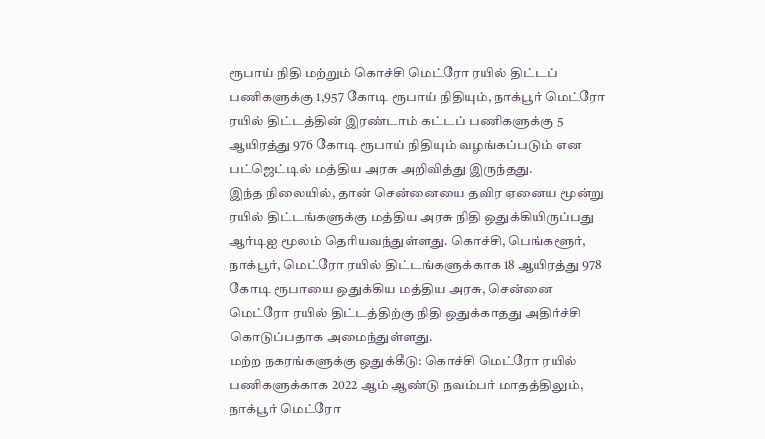ரூபாய் நிதி மற்றும் கொச்சி மெட்ரோ ரயில் திட்டப் பணிகளுக்கு 1,957 கோடி ரூபாய் நிதியும், நாக்பூர் மெட்ரோ ரயில் திட்டத்தின் இரண்டாம் கட்டப் பணிகளுக்கு 5 ஆயிரத்து 976 கோடி ரூபாய் நிதியும் வழங்கப்படும் என பட்ஜெட்டில் மத்திய அரசு அறிவித்து இருந்தது.
இந்த நிலையில், தான் சென்னையை தவிர ஏனைய மூன்று ரயில் திட்டங்களுக்கு மத்திய அரசு நிதி ஒதுக்கியிருப்பது ஆர்டிஐ மூலம் தெரியவந்துள்ளது. கொச்சி, பெங்களூர், நாக்பூர், மெட்ரோ ரயில் திட்டங்களுக்காக 18 ஆயிரத்து 978 கோடி ரூபாயை ஒதுக்கிய மத்திய அரசு, சென்னை மெட்ரோ ரயில் திட்டத்திற்கு நிதி ஒதுக்காதது அதிர்ச்சி கொடுப்பதாக அமைந்துள்ளது.
மற்ற நகரங்களுக்கு ஒதுக்கீடு: கொச்சி மெட்ரோ ரயில் பணிகளுக்காக 2022 ஆம் ஆண்டு நவம்பர் மாதத்திலும், நாக்பூர் மெட்ரோ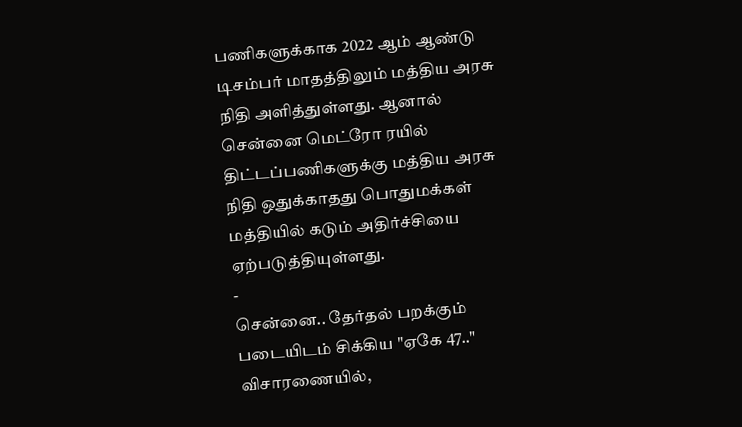பணிகளுக்காக 2022 ஆம் ஆண்டு டிசம்பர் மாதத்திலும் மத்திய அரசு நிதி அளித்துள்ளது. ஆனால் சென்னை மெட்ரோ ரயில் திட்டப்பணிகளுக்கு மத்திய அரசு நிதி ஒதுக்காதது பொதுமக்கள் மத்தியில் கடும் அதிர்ச்சியை ஏற்படுத்தியுள்ளது.
-
சென்னை.. தேர்தல் பறக்கும் படையிடம் சிக்கிய "ஏகே 47.." விசாரணையில்,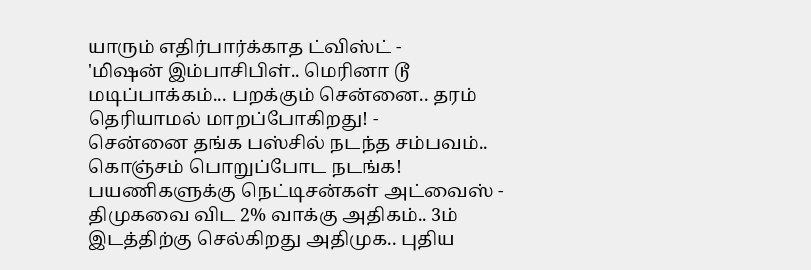யாரும் எதிர்பார்க்காத ட்விஸ்ட் -
'மிஷன் இம்பாசிபிள்.. மெரினா டூ மடிப்பாக்கம்... பறக்கும் சென்னை.. தரம் தெரியாமல் மாறப்போகிறது! -
சென்னை தங்க பஸ்சில் நடந்த சம்பவம்.. கொஞ்சம் பொறுப்போட நடங்க! பயணிகளுக்கு நெட்டிசன்கள் அட்வைஸ் -
திமுகவை விட 2% வாக்கு அதிகம்.. 3ம் இடத்திற்கு செல்கிறது அதிமுக.. புதிய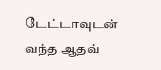டேட்டாவுடன் வந்த ஆதவ்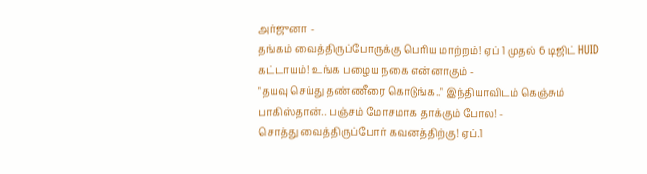அர்ஜுனா -
தங்கம் வைத்திருப்போருக்கு பெரிய மாற்றம்! ஏப் 1 முதல் 6 டிஜிட் HUID கட்டாயம்! உங்க பழைய நகை என்னாகும் -
"தயவு செய்து தண்ணீரை கொடுங்க.." இந்தியாவிடம் கெஞ்சும் பாகிஸ்தான்.. பஞ்சம் மோசமாக தாக்கும் போல! -
சொத்து வைத்திருப்போர் கவனத்திற்கு! ஏப்.1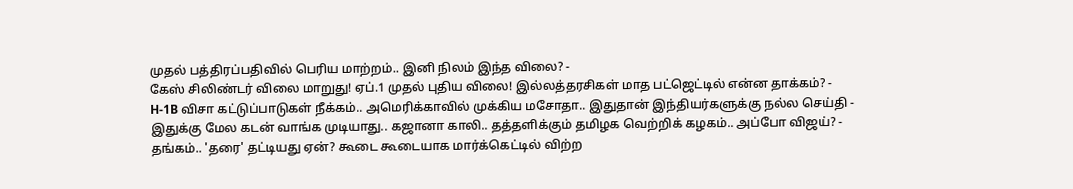முதல் பத்திரப்பதிவில் பெரிய மாற்றம்.. இனி நிலம் இந்த விலை? -
கேஸ் சிலிண்டர் விலை மாறுது! ஏப்.1 முதல் புதிய விலை! இல்லத்தரசிகள் மாத பட்ஜெட்டில் என்ன தாக்கம்? -
H-1B விசா கட்டுப்பாடுகள் நீக்கம்.. அமெரிக்காவில் முக்கிய மசோதா.. இதுதான் இந்தியர்களுக்கு நல்ல செய்தி -
இதுக்கு மேல கடன் வாங்க முடியாது.. கஜானா காலி.. தத்தளிக்கும் தமிழக வெற்றிக் கழகம்.. அப்போ விஜய்? -
தங்கம்.. 'தரை' தட்டியது ஏன்? கூடை கூடையாக மார்க்கெட்டில் விற்ற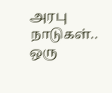அரபு நாடுகள்.. ஒரு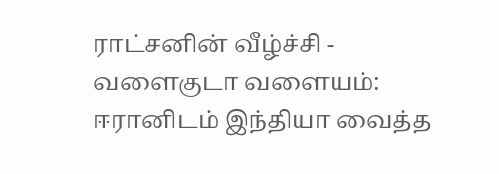ராட்சனின் வீழ்ச்சி -
வளைகுடா வளையம்: ஈரானிடம் இந்தியா வைத்த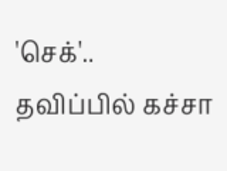'செக்'.. தவிப்பில் கச்சா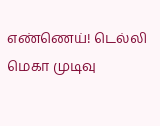எண்ணெய்! டெல்லி மெகா முடிவு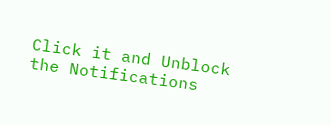Click it and Unblock the Notifications